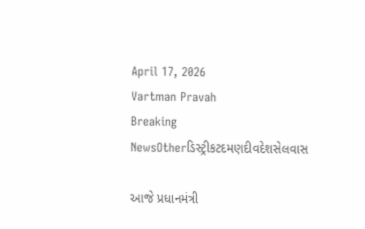April 17, 2026
Vartman Pravah
Breaking NewsOtherડિસ્ટ્રીકટદમણદીવદેશસેલવાસ

આજે પ્રધાનમંત્રી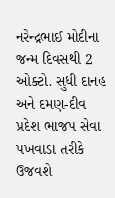નરેન્‍દ્રભાઈ મોદીના જન્‍મ દિવસથી 2 ઓક્‍ટો. સુધી દાનહ અને દમણ-દીવ પ્રદેશ ભાજપ સેવા પખવાડા તરીકે ઉજવશે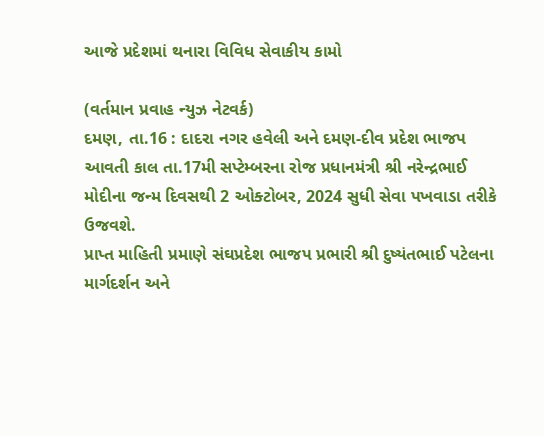આજે પ્રદેશમાં થનારા વિવિધ સેવાકીય કામો

(વર્તમાન પ્રવાહ ન્‍યુઝ નેટવર્ક)
દમણ, તા.16 : દાદરા નગર હવેલી અને દમણ-દીવ પ્રદેશ ભાજપ આવતી કાલ તા.17મી સપ્‍ટેમ્‍બરના રોજ પ્રધાનમંત્રી શ્રી નરેન્‍દ્રભાઈ મોદીના જન્‍મ દિવસથી 2 ઓક્‍ટોબર, 2024 સુધી સેવા પખવાડા તરીકે ઉજવશે.
પ્રાપ્ત માહિતી પ્રમાણે સંઘપ્રદેશ ભાજપ પ્રભારી શ્રી દુષ્‍યંતભાઈ પટેલના માર્ગદર્શન અને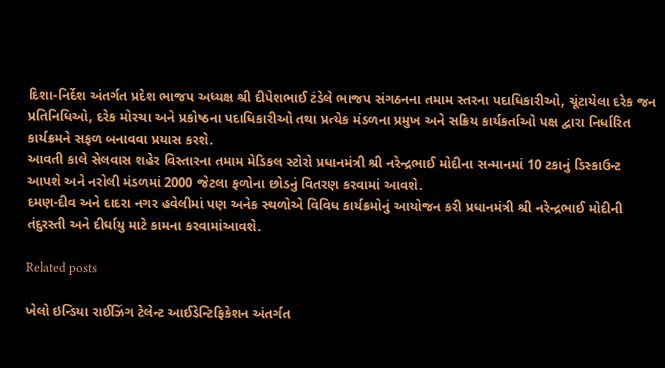દિશા-નિર્દેશ અંતર્ગત પ્રદેશ ભાજપ અધ્‍યક્ષ શ્રી દીપેશભાઈ ટંડેલે ભાજપ સંગઠનના તમામ સ્‍તરના પદાધિકારીઓ, ચૂંટાયેલા દરેક જન પ્રતિનિધિઓ, દરેક મોરચા અને પ્રકોષ્‍ઠના પદાધિકારીઓ તથા પ્રત્‍યેક મંડળના પ્રમુખ અને સક્રિય કાર્યકર્તાઓ પક્ષ દ્વારા નિર્ધારિત કાર્યક્રમને સફળ બનાવવા પ્રયાસ કરશે.
આવતી કાલે સેલવાસ શહેર વિસ્‍તારના તમામ મેડિકલ સ્‍ટોરો પ્રધાનમંત્રી શ્રી નરેન્‍દ્રભાઈ મોદીના સન્‍માનમાં 10 ટકાનું ડિસ્‍કાઉન્‍ટ આપશે અને નરોલી મંડળમાં 2000 જેટલા ફળોના છોડનું વિતરણ કરવામાં આવશે.
દમણ-દીવ અને દાદરા નગર હવેલીમાં પણ અનેક સ્‍થળોએ વિવિધ કાર્યક્રમોનું આયોજન કરી પ્રધાનમંત્રી શ્રી નરેન્‍દ્રભાઈ મોદીની તંદુરસ્‍તી અને દીર્ઘાયુ માટે કામના કરવામાંઆવશે.

Related posts

ખેલો ઇન્‍ડિયા રાઈઝિંગ ટેલેન્‍ટ આઈડેન્‍ટિફિકેશન અંતર્ગત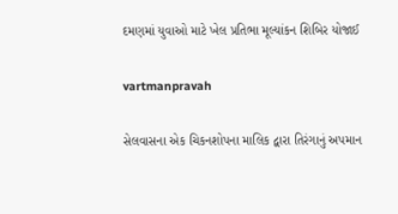દમણમાં યુવાઓ માટે ખેલ પ્રતિભા મૂલ્‍યાંકન શિબિર યોજાઈ

vartmanpravah

સેલવાસના એક ચિકનશોપના માલિક દ્વારા તિરંગાનું અપમાન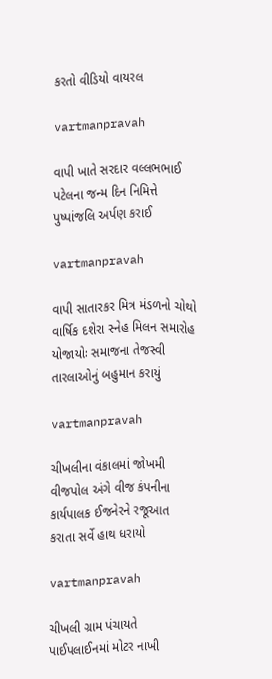કરતો વીડિયો વાયરલ

vartmanpravah

વાપી ખાતે સરદાર વલ્લભભાઈ પટેલના જન્મ દિન નિમિત્તે પુષ્પાંજલિ અર્પણ કરાઈ

vartmanpravah

વાપી સાતારકર મિત્ર મંડળનો ચોથો વાર્ષિક દશેરા સ્‍નેહ મિલન સમારોહ યોજાયોઃ સમાજના તેજસ્‍વી તારલાઓનું બહુમાન કરાયું

vartmanpravah

ચીખલીના વંકાલમાં જોખમી વીજપોલ અંગે વીજ કંપનીના કાર્યપાલક ઈજનેરને રજૂઆત કરાતા સર્વે હાથ ધરાયો

vartmanpravah

ચીખલી ગ્રામ પંચાયતે પાઈપલાઈનમાં મોટર નાખી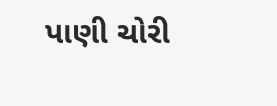પાણી ચોરી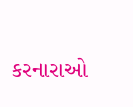કરનારાઓ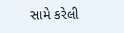સામે કરેલી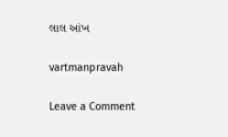લાલ આંખ

vartmanpravah

Leave a Comment